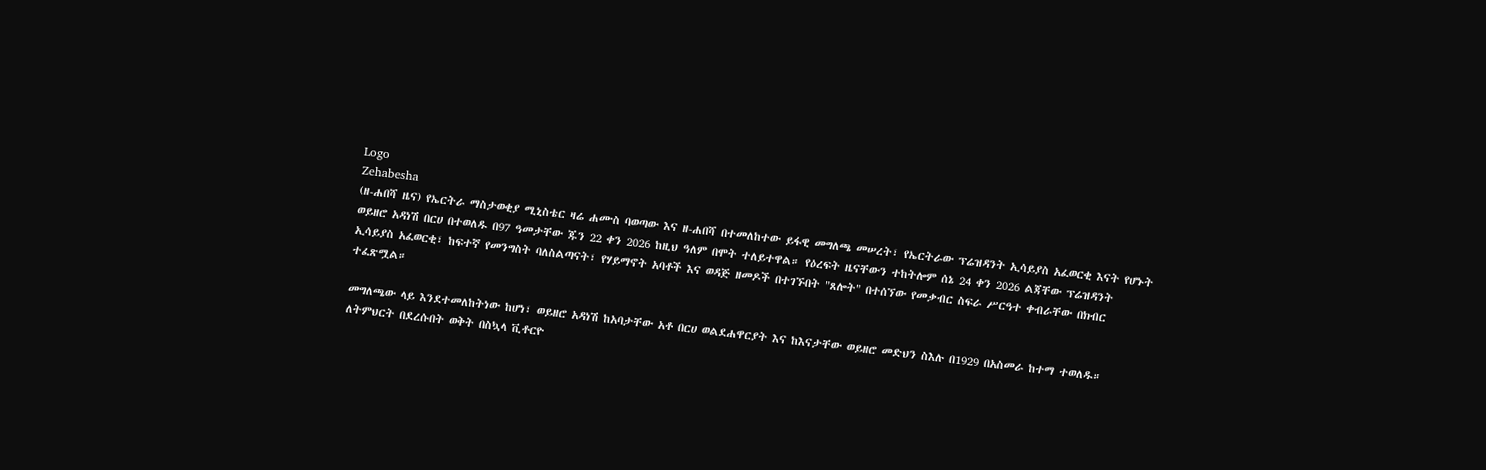Logo
Zehabesha
(ዘ-ሐበሻ ዜና) የኤርትራ ማስታወቂያ ሚኒስቴር ዛሬ ሐሙስ ባወጣው እና ዘ-ሐበሻ በተመለከተው ይፋዊ መግለጫ መሠረት፣ የኤርትራው ፕሬዝዳንት ኢሳይያስ አፈወርቂ እናት የሆኑት ወይዘሮ አዳነሽ በርሀ በተወለዱ በ97 ዓመታቸው ጁን 22 ቀን 2026 ከዚህ ዓለም በሞት ተለይተዋል። የዕረፍት ዜናቸውን ተከትሎም ሰኔ 24 ቀን 2026 ልጃቸው ፕሬዝዳንት ኢሳይያስ አፈወርቂ፣ ከፍተኛ የመንግስት ባለስልጣናት፣ የሃይማኖት አባቶች እና ወዳጅ ዘመዶች በተገኙበት "ጸሎት" በተሰኘው የመቃብር ስፍራ ሥርዓተ ቀብራቸው በክብር ተፈጽሟል።

መግለጫው ላይ እንደተመለከትነው ከሆነ፣ ወይዘሮ አዳነሽ ከአባታቸው አቶ በርሀ ወልደሐዋርያት እና ከእናታቸው ወይዘሮ መድህን ስእሉ በ1929 በአስመራ ከተማ ተወለዱ። ለትምህርት በደረሱበት ወቅት በስኳላ ቪቶርዮ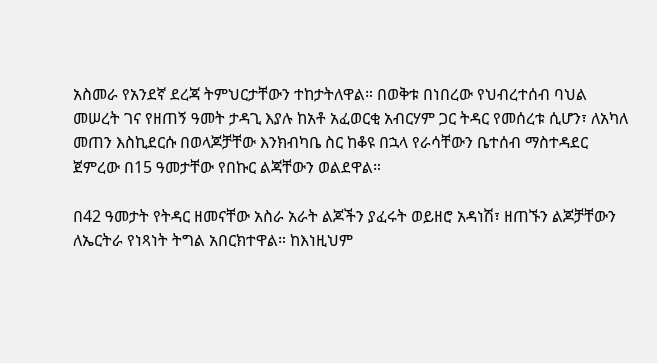አስመራ የአንደኛ ደረጃ ትምህርታቸውን ተከታትለዋል። በወቅቱ በነበረው የህብረተሰብ ባህል መሠረት ገና የዘጠኝ ዓመት ታዳጊ እያሉ ከአቶ አፈወርቂ አብርሃም ጋር ትዳር የመሰረቱ ሲሆን፣ ለአካለ መጠን እስኪደርሱ በወላጆቻቸው እንክብካቤ ስር ከቆዩ በኋላ የራሳቸውን ቤተሰብ ማስተዳደር ጀምረው በ15 ዓመታቸው የበኩር ልጃቸውን ወልደዋል።

በ42 ዓመታት የትዳር ዘመናቸው አስራ አራት ልጆችን ያፈሩት ወይዘሮ አዳነሽ፣ ዘጠኙን ልጆቻቸውን ለኤርትራ የነጻነት ትግል አበርክተዋል። ከእነዚህም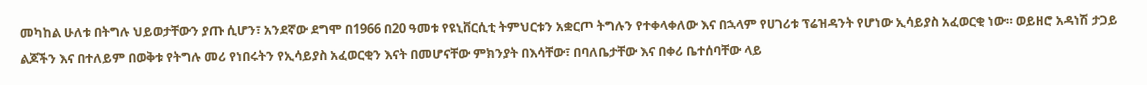መካከል ሁለቱ በትግሉ ህይወታቸውን ያጡ ሲሆን፣ አንደኛው ደግሞ በ1966 በ20 ዓመቱ የዩኒቨርሲቲ ትምህርቱን አቋርጦ ትግሉን የተቀላቀለው እና በኋላም የሀገሪቱ ፕሬዝዳንት የሆነው ኢሳይያስ አፈወርቂ ነው። ወይዘሮ አዳነሽ ታጋይ ልጆችን እና በተለይም በወቅቱ የትግሉ መሪ የነበሩትን የኢሳይያስ አፈወርቂን እናት በመሆናቸው ምክንያት በእሳቸው፣ በባለቤታቸው እና በቀሪ ቤተሰባቸው ላይ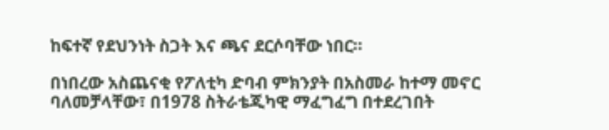ከፍተኛ የደህንነት ስጋት እና ጫና ደርሶባቸው ነበር።

በነበረው አስጨናቂ የፖለቲካ ድባብ ምክንያት በአስመራ ከተማ መኖር ባለመቻላቸው፣ በ1978 ስትራቴጂካዊ ማፈግፈግ በተደረገበት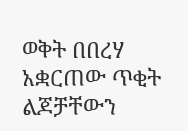ወቅት በበረሃ አቋርጠው ጥቂት ልጆቻቸውን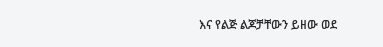እና የልጅ ልጆቻቸውን ይዘው ወደ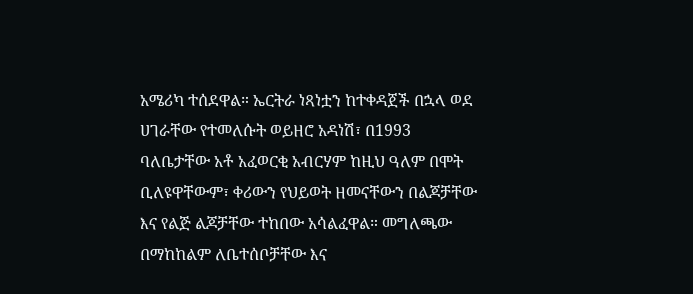አሜሪካ ተሰደዋል። ኤርትራ ነጻነቷን ከተቀዳጀች በኋላ ወደ ሀገራቸው የተመለሱት ወይዘሮ አዳነሽ፣ በ1993 ባለቤታቸው አቶ አፈወርቂ አብርሃም ከዚህ ዓለም በሞት ቢለዩዋቸውም፣ ቀሪውን የህይወት ዘመናቸውን በልጆቻቸው እና የልጅ ልጆቻቸው ተከበው አሳልፈዋል። መግለጫው በማከከልም ለቤተሰቦቻቸው እና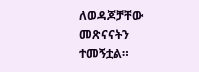ለወዳጆቻቸው መጽናናትን ተመኝቷል።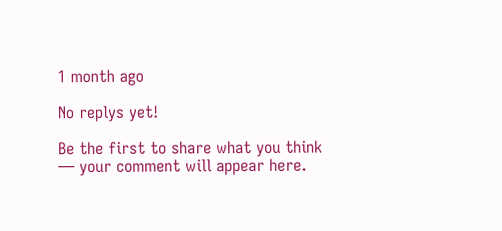1 month ago

No replys yet!

Be the first to share what you think — your comment will appear here.